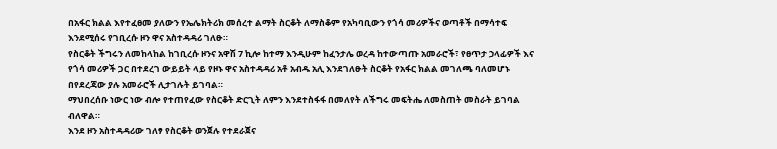በአፋር ክልል እየተፈፀመ ያለውን የኤሌክትሪክ መሰረተ ልማት ስርቆት ለማስቆም የአካባቢውን የጎሳ መሪዎችና ወጣቶች በማሳተፍ እንደሚሰሩ የገቢረሱ ዞን ዋና አስተዳዳሪ ገለፁ።
የስርቆት ችግሩን ለመከላከል ከገቢረሱ ዞንና አዋሽ 7 ኪሎ ከተማ እንዲሁም ከፈንታሌ ወረዳ ከተውጣጡ አመራሮች፣ የፀጥታ ኃላፊዎች እና የጎሳ መሪዎች ጋር በተደረገ ውይይት ላይ የዞኑ ዋና አስተዳዳሪ አቶ አብዱ አሊ እንደገለፁት ስርቆት የአፋር ክልል መገለጫ ባለመሆኑ በየደረጃው ያሉ አመራሮች ሊታገሉት ይገባል።
ማህበረሰቡ ነውር ነው ብሎ የተጠየፈው የስርቆት ድርጊት ለምን እንደተስፋፋ በመለየት ለችግሩ መፍትሔ ለመስጠት መስራት ይገባል ብለዋል።
እንደ ዞን አስተዳዳሪው ገለፃ የስርቆት ወንጀሉ የተደራጀና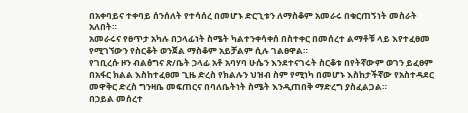በአቀባይና ተቀባይ ሰንሰለት የተሳሰረ በመሆኑ ድርጊቱን ለማስቆም አመራሩ በቁርጠኝነት መስራት አለበት።
አመራሩና የፀጥታ አካሉ በኃላፊነት ስሜት ካልተንቀሳቀሰ በስተቀር በመሰረተ ልማቶቹ ላይ እየተፈፀመ የሚገኘውን የስርቆት ወንጀል ማስቆም አይቻልም ሲሉ ገልፀዋል።
የገቢረሱ ዞን ብልፅግና ጽ/ቤት ኃላፊ አቶ አባሃባ ሁሴን እንደተናገሩት ስርቆቱ በየትኛውም ወገን ይፈፀም በአፋር ክልል እስከተፈፀመ ጊዜ ድረስ የክልሉን ህዝብ ስም የሚነካ በመሆኑ እስከታችኛው የአስተዳደር መዋቅር ድረስ ግንዛቤ መፍጠርና በባለቤትነት ስሜት እንዲጠበቅ ማድረግ ያስፈልጋል።
በኃይል መሰረተ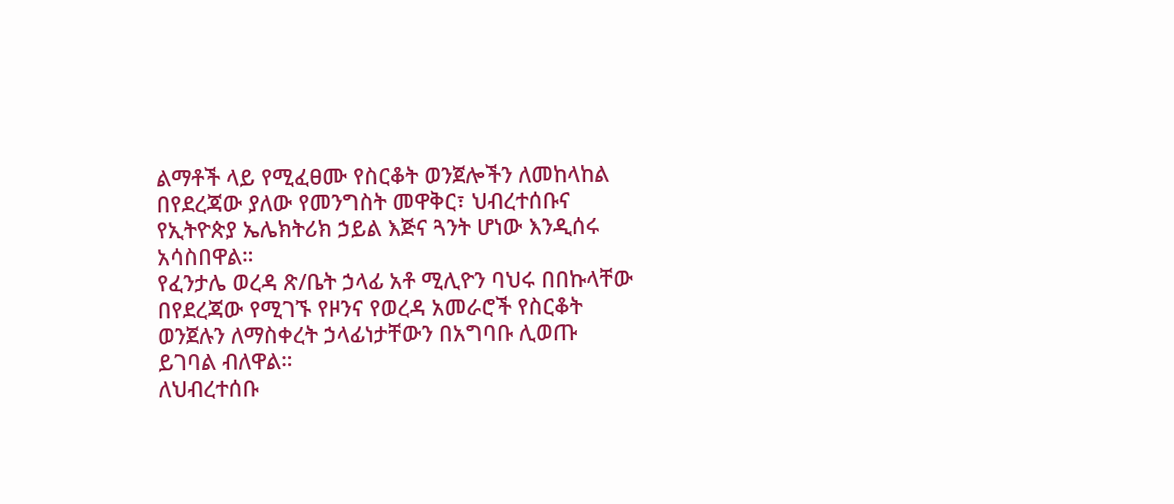ልማቶች ላይ የሚፈፀሙ የስርቆት ወንጀሎችን ለመከላከል በየደረጃው ያለው የመንግስት መዋቅር፣ ህብረተሰቡና የኢትዮጵያ ኤሌክትሪክ ኃይል እጅና ጓንት ሆነው እንዲሰሩ አሳስበዋል።
የፈንታሌ ወረዳ ጽ/ቤት ኃላፊ አቶ ሚሊዮን ባህሩ በበኩላቸው በየደረጃው የሚገኙ የዞንና የወረዳ አመራሮች የስርቆት ወንጀሉን ለማስቀረት ኃላፊነታቸውን በአግባቡ ሊወጡ ይገባል ብለዋል።
ለህብረተሰቡ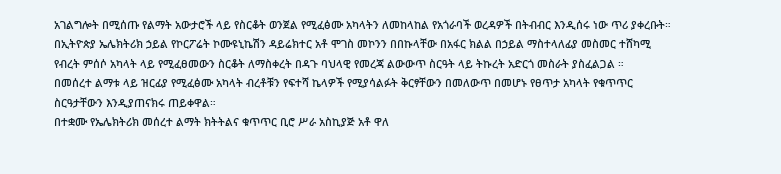አገልግሎት በሚሰጡ የልማት አውታሮች ላይ የስርቆት ወንጀል የሚፈፅሙ አካላትን ለመከላከል የአጎራባች ወረዳዎች በትብብር እንዲሰሩ ነው ጥሪ ያቀረቡት።
በኢትዮጵያ ኤሌክትሪክ ኃይል የኮርፖሬት ኮሙዩኒኬሽን ዳይሬክተር አቶ ሞገስ መኮንን በበኩላቸው በአፋር ክልል በኃይል ማስተላለፊያ መስመር ተሸካሚ የብረት ምሰሶ አካላት ላይ የሚፈፀመውን ስርቆት ለማስቀረት በዳጉ ባህላዊ የመረጃ ልውውጥ ስርዓት ላይ ትኩረት አድርጎ መስራት ያስፈልጋል ።
በመሰረተ ልማቱ ላይ ዝርፊያ የሚፈፅሙ አካላት ብረቶቹን የፍተሻ ኬላዎች የሚያሳልፉት ቅርፃቸውን በመለውጥ በመሆኑ የፀጥታ አካላት የቁጥጥር ስርዓታቸውን እንዲያጠናክሩ ጠይቀዋል።
በተቋሙ የኤሌክትሪክ መሰረተ ልማት ክትትልና ቁጥጥር ቢሮ ሥራ አስኪያጅ አቶ ዋለ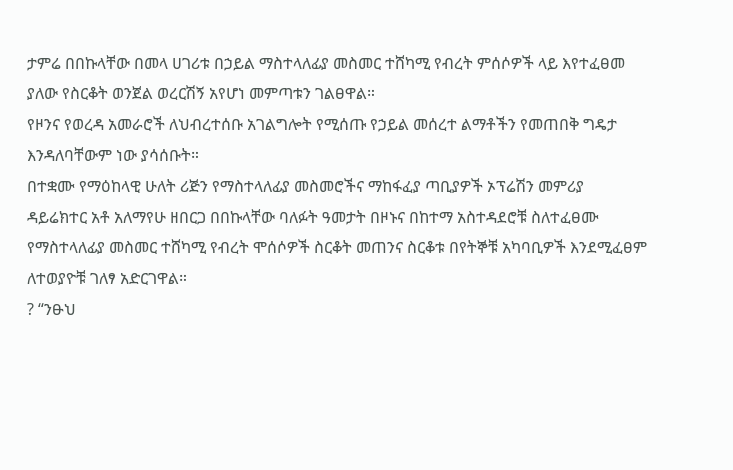ታምሬ በበኩላቸው በመላ ሀገሪቱ በኃይል ማስተላለፊያ መስመር ተሸካሚ የብረት ምሰሶዎች ላይ እየተፈፀመ ያለው የስርቆት ወንጀል ወረርሽኝ አየሆነ መምጣቱን ገልፀዋል።
የዞንና የወረዳ አመራሮች ለህብረተሰቡ አገልግሎት የሚሰጡ የኃይል መሰረተ ልማቶችን የመጠበቅ ግዴታ እንዳለባቸውም ነው ያሳሰቡት።
በተቋሙ የማዕከላዊ ሁለት ሪጅን የማስተላለፊያ መስመሮችና ማከፋፈያ ጣቢያዎች ኦፕሬሽን መምሪያ ዳይሬክተር አቶ አለማየሁ ዘበርጋ በበኩላቸው ባለፉት ዓመታት በዞኑና በከተማ አስተዳደሮቹ ስለተፈፀሙ የማስተላለፊያ መስመር ተሸካሚ የብረት ሞሰሶዎች ስርቆት መጠንና ስርቆቱ በየትኞቹ አካባቢዎች እንደሚፈፀም ለተወያዮቹ ገለፃ አድርገዋል።
? “ንፁህ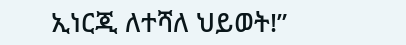ኢነርጂ ለተሻለ ህይወት!”